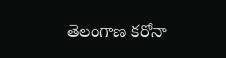తెలంగాణ కరోనా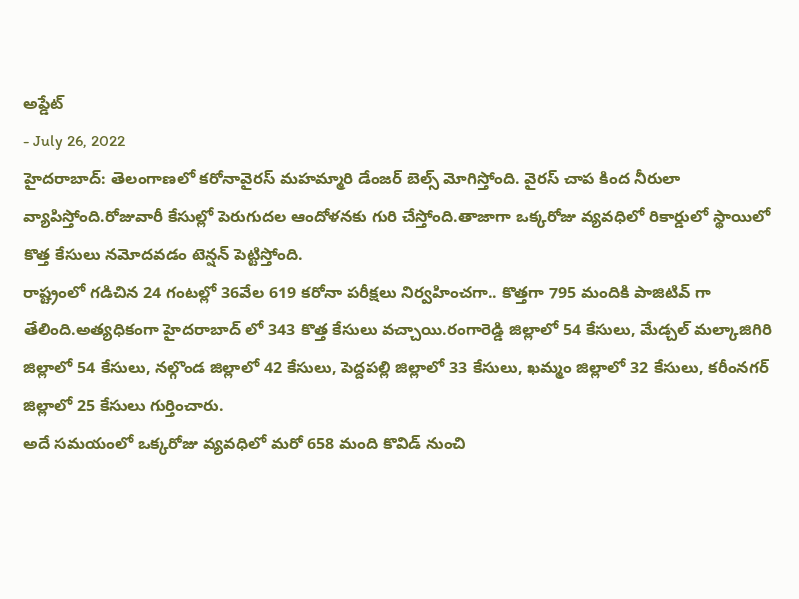అప్డేట్
- July 26, 2022
హైదరాబాద్: తెలంగాణలో కరోనావైరస్ మహమ్మారి డేంజర్ బెల్స్ మోగిస్తోంది. వైరస్ చాప కింద నీరులా వ్యాపిస్తోంది.రోజువారీ కేసుల్లో పెరుగుదల ఆందోళనకు గురి చేస్తోంది.తాజాగా ఒక్కరోజు వ్యవధిలో రికార్డులో స్థాయిలో కొత్త కేసులు నమోదవడం టెన్షన్ పెట్టిస్తోంది.
రాష్ట్రంలో గడిచిన 24 గంటల్లో 36వేల 619 కరోనా పరీక్షలు నిర్వహించగా.. కొత్తగా 795 మందికి పాజిటివ్ గా తేలింది.అత్యధికంగా హైదరాబాద్ లో 343 కొత్త కేసులు వచ్చాయి.రంగారెడ్డి జిల్లాలో 54 కేసులు, మేడ్చల్ మల్కాజిగిరి జిల్లాలో 54 కేసులు, నల్గొండ జిల్లాలో 42 కేసులు, పెద్దపల్లి జిల్లాలో 33 కేసులు, ఖమ్మం జిల్లాలో 32 కేసులు, కరీంనగర్ జిల్లాలో 25 కేసులు గుర్తించారు.
అదే సమయంలో ఒక్కరోజు వ్యవధిలో మరో 658 మంది కొవిడ్ నుంచి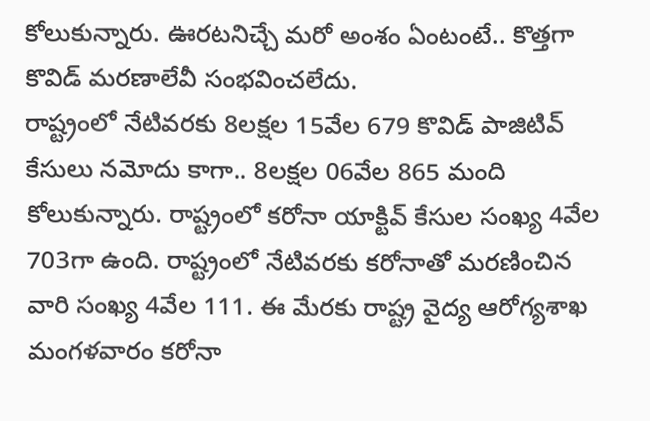కోలుకున్నారు. ఊరటనిచ్చే మరో అంశం ఏంటంటే.. కొత్తగా కొవిడ్ మరణాలేవీ సంభవించలేదు.
రాష్ట్రంలో నేటివరకు 8లక్షల 15వేల 679 కొవిడ్ పాజిటివ్ కేసులు నమోదు కాగా.. 8లక్షల 06వేల 865 మంది కోలుకున్నారు. రాష్ట్రంలో కరోనా యాక్టివ్ కేసుల సంఖ్య 4వేల 703గా ఉంది. రాష్ట్రంలో నేటివరకు కరోనాతో మరణించిన వారి సంఖ్య 4వేల 111. ఈ మేరకు రాష్ట్ర వైద్య ఆరోగ్యశాఖ మంగళవారం కరోనా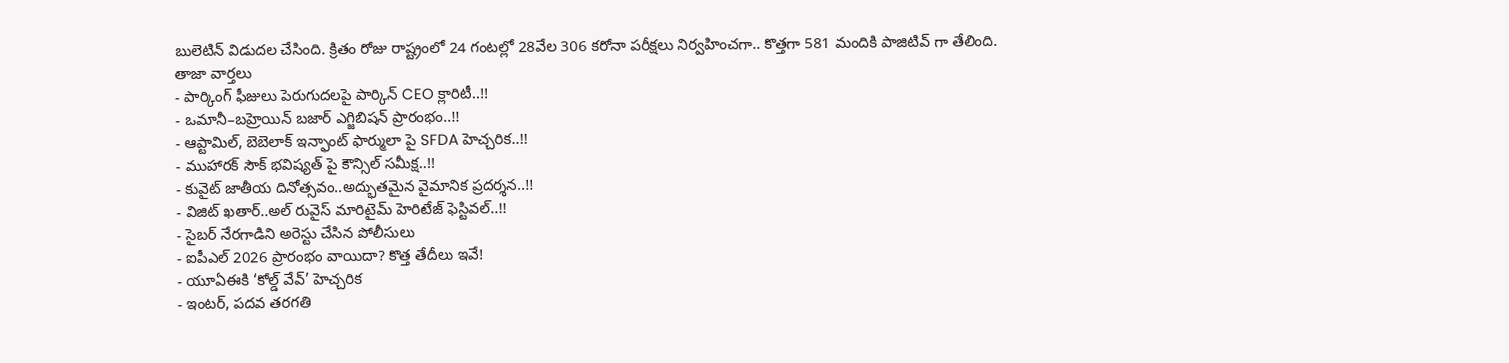బులెటిన్ విడుదల చేసింది. క్రితం రోజు రాష్ట్రంలో 24 గంటల్లో 28వేల 306 కరోనా పరీక్షలు నిర్వహించగా.. కొత్తగా 581 మందికి పాజిటివ్ గా తేలింది.
తాజా వార్తలు
- పార్కింగ్ ఫీజులు పెరుగుదలపై పార్కిన్ CEO క్లారిటీ..!!
- ఒమానీ–బహ్రెయిన్ బజార్ ఎగ్జిబిషన్ ప్రారంభం..!!
- ఆప్టామిల్, బెబెలాక్ ఇన్ఫాంట్ ఫార్ములా పై SFDA హెచ్చరిక..!!
- ముహారక్ సౌక్ భవిష్యత్ పై కౌన్సిల్ సమీక్ష..!!
- కువైట్ జాతీయ దినోత్సవం..అద్భుతమైన వైమానిక ప్రదర్శన..!!
- విజిట్ ఖతార్..అల్ రువైస్ మారిటైమ్ హెరిటేజ్ ఫెస్టివల్..!!
- సైబర్ నేరగాడిని అరెస్టు చేసిన పోలీసులు
- ఐపీఎల్ 2026 ప్రారంభం వాయిదా? కొత్త తేదీలు ఇవే!
- యూఏఈకి ‘కోల్డ్ వేవ్’ హెచ్చరిక
- ఇంటర్, పదవ తరగతి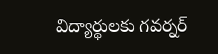విద్యార్థులకు గవర్నర్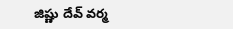జిష్ణు దేవ్ వర్మ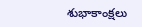శుభాకాంక్షలు